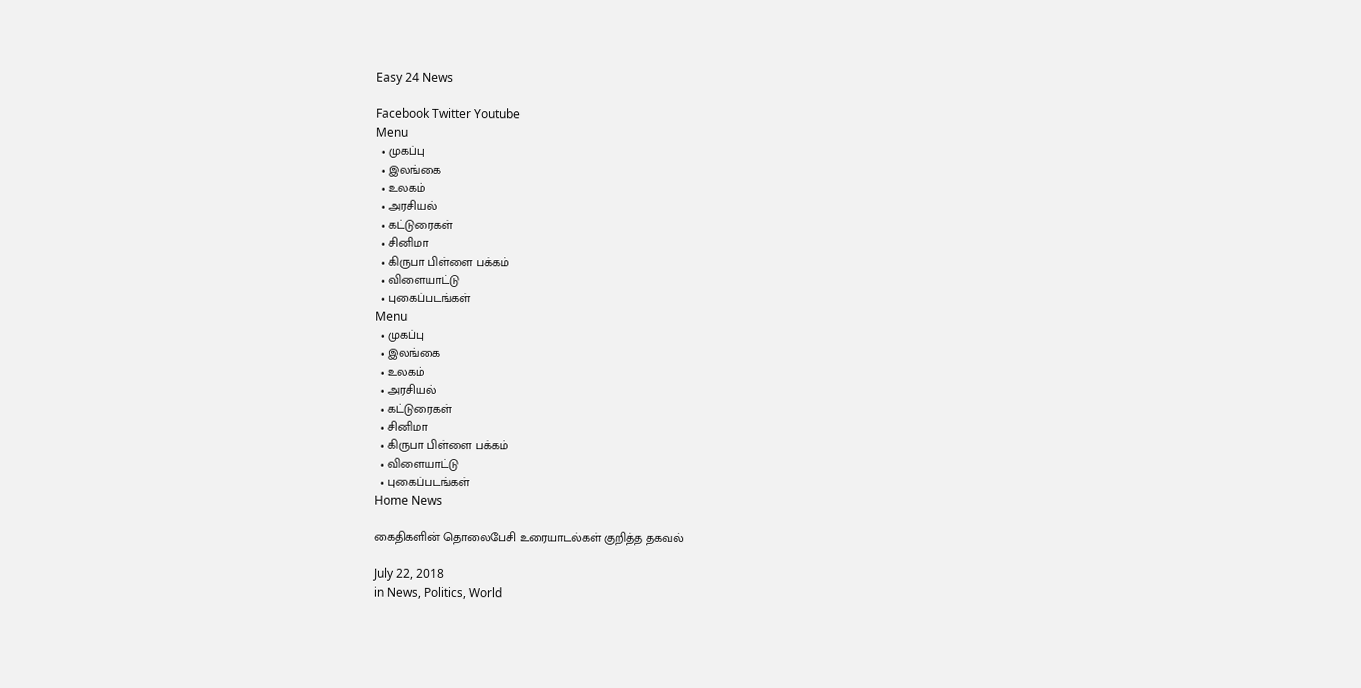Easy 24 News

Facebook Twitter Youtube
Menu
  • முகப்பு
  • இலங்கை
  • உலகம்
  • அரசியல்
  • கட்டுரைகள்
  • சினிமா
  • கிருபா பிள்ளை பக்கம்
  • விளையாட்டு
  • புகைப்படங்கள்
Menu
  • முகப்பு
  • இலங்கை
  • உலகம்
  • அரசியல்
  • கட்டுரைகள்
  • சினிமா
  • கிருபா பிள்ளை பக்கம்
  • விளையாட்டு
  • புகைப்படங்கள்
Home News

கைதிகளின் தொலைபேசி உரையாடல்கள் குறித்த தகவல்

July 22, 2018
in News, Politics, World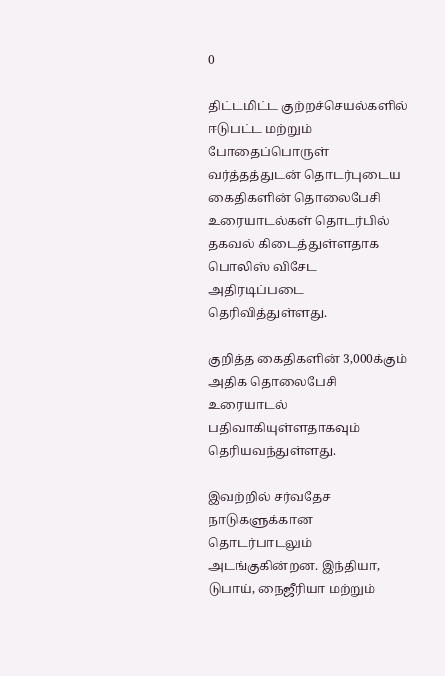0

திட்டமிட்ட குற்றச்செயல்களில் ஈடுபட்ட மற்றும் போதைப்பொருள் வர்த்தத்துடன் தொடர்புடைய கைதிகளின் தொலைபேசி உரையாடல்கள் தொடர்பில் தகவல் கிடைத்துள்ளதாக பொலிஸ் விசேட அதிரடிப்படை தெரிவித்துள்ளது.

குறித்த கைதிகளின் 3,000க்கும் அதிக தொலைபேசி உரையாடல் பதிவாகியுள்ளதாகவும் தெரியவந்துள்ளது.

இவற்றில் சர்வதேச நாடுகளுக்கான தொடர்பாடலும் அடங்குகின்றன. இந்தியா, டுபாய், நைஜீரியா மற்றும்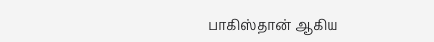பாகிஸ்தான் ஆகிய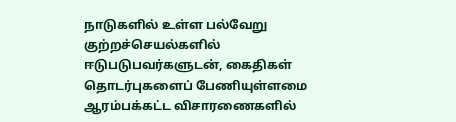நாடுகளில் உள்ள பல்வேறு குற்றச்செயல்களில் ஈடுபடுபவர்களுடன், கைதிகள் தொடர்புகளைப் பேணியுள்ளமை ஆரம்பக்கட்ட விசாரணைகளில்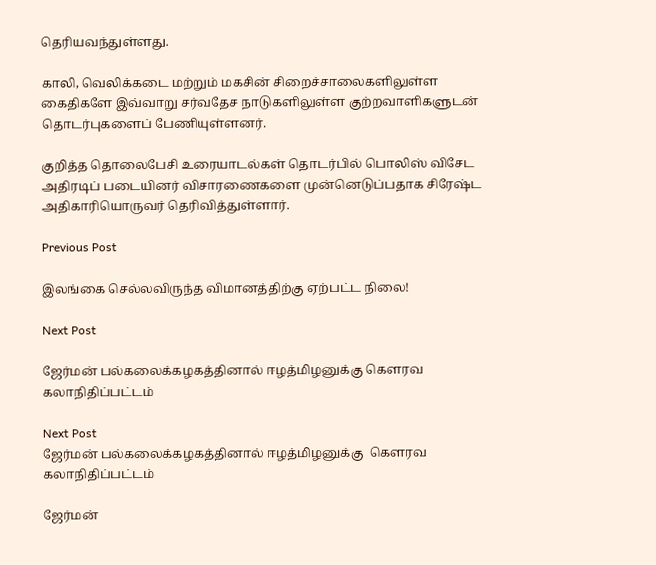தெரியவந்துள்ளது.

காலி, வெலிக்கடை மற்றும் மகசின் சிறைச்சாலைகளிலுள்ள கைதிகளே இவ்வாறு சர்வதேச நாடுகளிலுள்ள குற்றவாளிகளுடன் தொடர்புகளைப் பேணியுள்ளனர்.

குறித்த தொலைபேசி உரையாடல்கள் தொடர்பில் பொலிஸ் விசேட அதிரடிப் படையினர் விசாரணைகளை முன்னெடுப்பதாக சிரேஷ்ட அதிகாரியொருவர் தெரிவித்துள்ளார்.

Previous Post

இலங்கை செல்லவிருந்த விமானத்திற்கு ஏற்பட்ட நிலை!

Next Post

ஜேர்மன் பல்கலைக்கழகத்தினால் ஈழத்மிழனுக்கு கௌரவ கலாநிதிப்பட்டம்

Next Post
ஜேர்மன் பல்கலைக்கழகத்தினால் ஈழத்மிழனுக்கு  கௌரவ கலாநிதிப்பட்டம்

ஜேர்மன்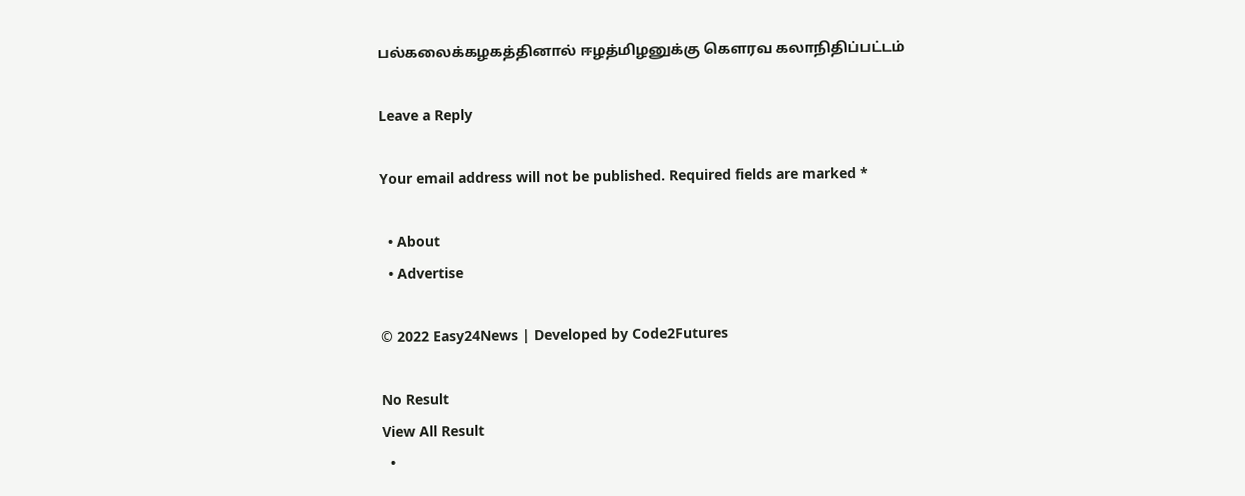பல்கலைக்கழகத்தினால் ஈழத்மிழனுக்கு கௌரவ கலாநிதிப்பட்டம்

Leave a Reply

Your email address will not be published. Required fields are marked *

  • About
  • Advertise

© 2022 Easy24News | Developed by Code2Futures

No Result
View All Result
  •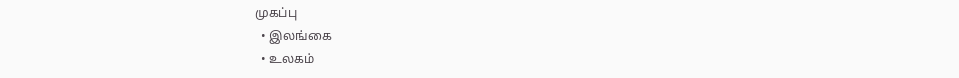முகப்பு
  • இலங்கை
  • உலகம்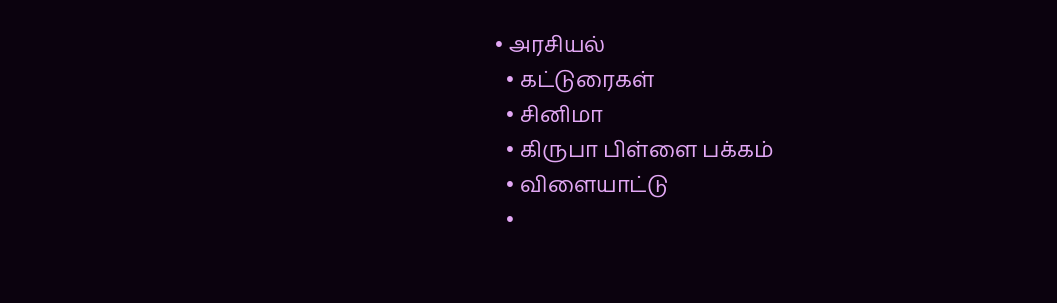• அரசியல்
  • கட்டுரைகள்
  • சினிமா
  • கிருபா பிள்ளை பக்கம்
  • விளையாட்டு
  •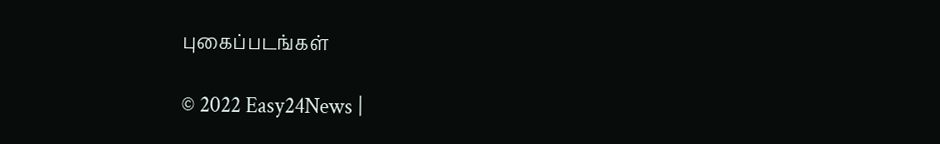புகைப்படங்கள்

© 2022 Easy24News |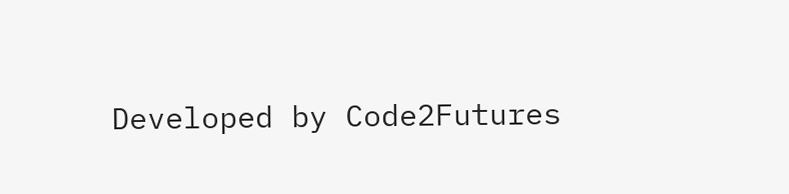Developed by Code2Futures